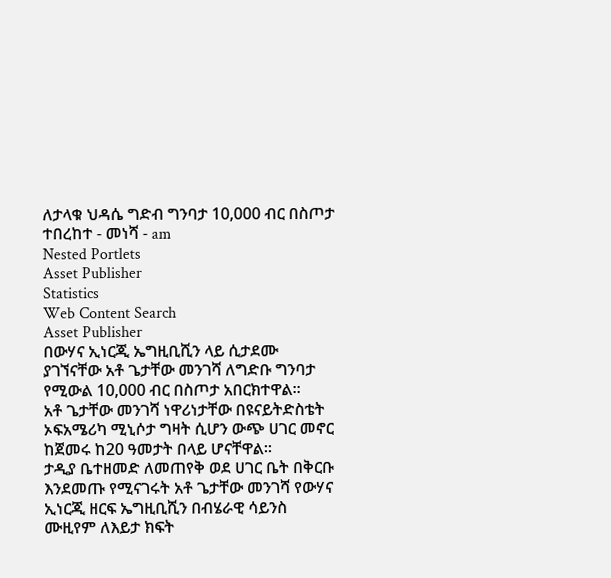ለታላቁ ህዳሴ ግድብ ግንባታ 10,000 ብር በስጦታ ተበረከተ - መነሻ - am
Nested Portlets
Asset Publisher
Statistics
Web Content Search
Asset Publisher
በውሃና ኢነርጂ ኤግዚቢሺን ላይ ሲታደሙ ያገኘናቸው አቶ ጌታቸው መንገሻ ለግድቡ ግንባታ የሚውል 10,000 ብር በስጦታ አበርክተዋል፡፡
አቶ ጌታቸው መንገሻ ነዋሪነታቸው በዩናይትድስቴት ኦፍአሜሪካ ሚኒሶታ ግዛት ሲሆን ውጭ ሀገር መኖር ከጀመሩ ከ20 ዓመታት በላይ ሆናቸዋል፡፡
ታዲያ ቤተዘመድ ለመጠየቅ ወደ ሀገር ቤት በቅርቡ እንደመጡ የሚናገሩት አቶ ጌታቸው መንገሻ የውሃና ኢነርጂ ዘርፍ ኤግዚቢሺን በብሄራዊ ሳይንስ ሙዚየም ለእይታ ክፍት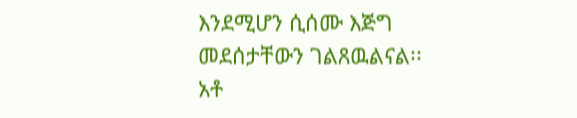እንደሚሆን ሲሰሙ እጅግ መደሰታቸውን ገልጸዉልናል፡፡
አቶ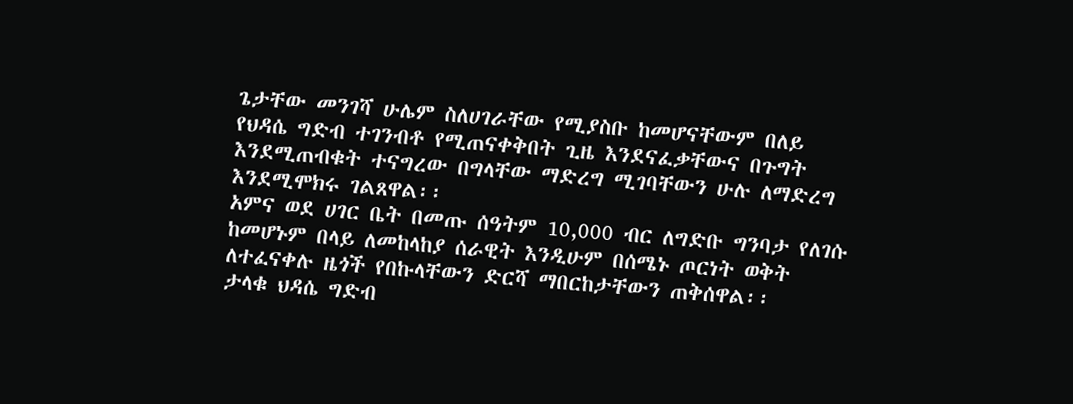ጌታቸው መንገሻ ሁሌም ስለሀገራቸው የሚያስቡ ከመሆናቸውም በለይ የህዳሴ ግድብ ተገንብቶ የሚጠናቀቅበት ጊዜ እንደናፈቃቸውና በጉግት እንደሚጠብቁት ተናግረው በግላቸው ማድረግ ሚገባቸውን ሁሉ ለማድረግ እንደሚሞክሩ ገልጸዋል፡፡
አምና ወደ ሀገር ቤት በመጡ ሰዓትም 10,000 ብር ለግድቡ ግንባታ የለገሱ ከመሆኑም በላይ ለመከላከያ ሰራዊት እንዲሁም በሰሜኑ ጦርነት ወቅት ለተፈናቀሉ ዜጎች የበኩላቸውን ድርሻ ማበርከታቸውን ጠቅሰዋል፡፡
ታላቁ ህዳሴ ግድብ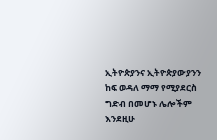ኢትዮጵያንና ኢትዮጵያውያንን ከፍ ወዳለ ማማ የሚያደርስ ግድብ በመሆኑ ሌሎችም እንደዚሁ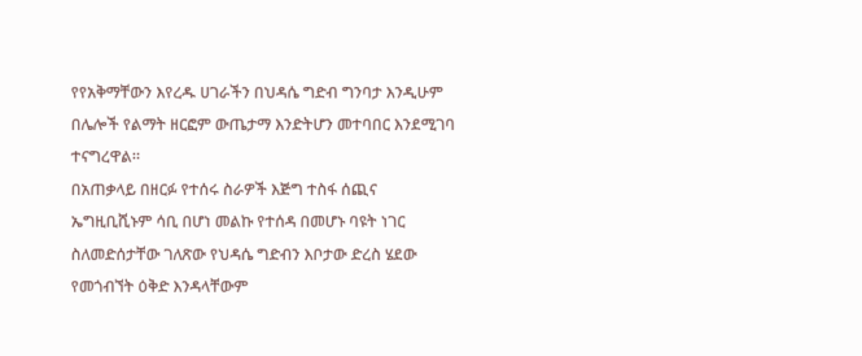የየአቅማቸውን እየረዱ ሀገራችን በህዳሴ ግድብ ግንባታ እንዲሁም በሌሎች የልማት ዘርፎም ውጤታማ እንድትሆን መተባበር እንደሚገባ ተናግረዋል፡፡
በአጠቃላይ በዘርፉ የተሰሩ ስራዎች እጅግ ተስፋ ሰጪና ኤግዚቢሺኑም ሳቢ በሆነ መልኩ የተሰዳ በመሆኑ ባዩት ነገር ስለመድሰታቸው ገለጽው የህዳሴ ግድብን እቦታው ድረስ ሄደው የመጎብኘት ዕቅድ እንዳላቸውም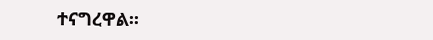ተናግረዋል፡፡